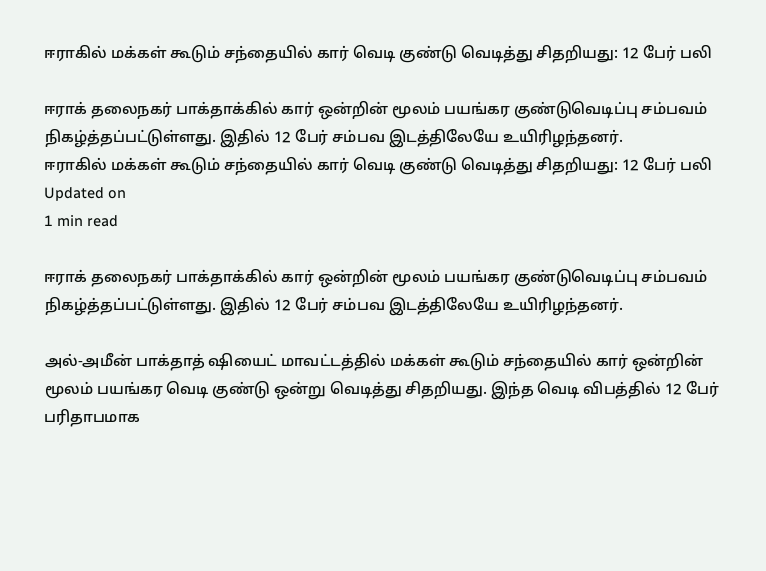ஈராகில் மக்கள் கூடும் சந்தையில் கார் வெடி குண்டு வெடித்து சிதறியது: 12 பேர் பலி

ஈராக் தலைநகர் பாக்தாக்கில் கார் ஒன்றின் மூலம் பயங்கர குண்டுவெடிப்பு சம்பவம் நிகழ்த்தப்பட்டுள்ளது. இதில் 12 பேர் சம்பவ இடத்திலேயே உயிரிழந்தனர்.
ஈராகில் மக்கள் கூடும் சந்தையில் கார் வெடி குண்டு வெடித்து சிதறியது: 12 பேர் பலி
Updated on
1 min read

ஈராக் தலைநகர் பாக்தாக்கில் கார் ஒன்றின் மூலம் பயங்கர குண்டுவெடிப்பு சம்பவம் நிகழ்த்தப்பட்டுள்ளது. இதில் 12 பேர் சம்பவ இடத்திலேயே உயிரிழந்தனர்.

அல்-அமீன் பாக்தாத் ஷியைட் மாவட்டத்தில் மக்கள் கூடும் சந்தையில் கார் ஒன்றின் மூலம் பயங்கர வெடி குண்டு ஒன்று வெடித்து சிதறியது. இந்த வெடி விபத்தில் 12 பேர் பரிதாபமாக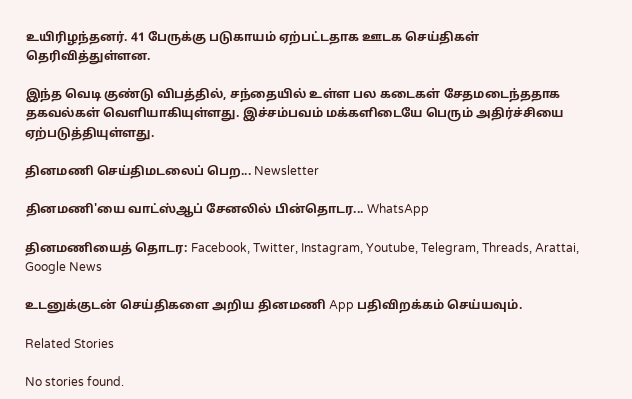உயிரிழந்தனர். 41 பேருக்கு படுகாயம் ஏற்பட்டதாக ஊடக செய்திகள் தெரிவித்துள்ளன.

இந்த வெடி குண்டு விபத்தில், சந்தையில் உள்ள பல கடைகள் சேதமடைந்ததாக தகவல்கள் வெளியாகியுள்ளது. இச்சம்பவம் மக்களிடையே பெரும் அதிர்ச்சியை ஏற்படுத்தியுள்ளது.

தினமணி செய்திமடலைப் பெற... Newsletter

தினமணி'யை வாட்ஸ்ஆப் சேனலில் பின்தொடர... WhatsApp

தினமணியைத் தொடர: Facebook, Twitter, Instagram, Youtube, Telegram, Threads, Arattai, Google News

உடனுக்குடன் செய்திகளை அறிய தினமணி App பதிவிறக்கம் செய்யவும்.

Related Stories

No stories found.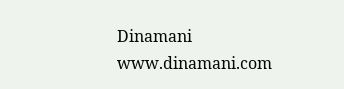Dinamani
www.dinamani.com